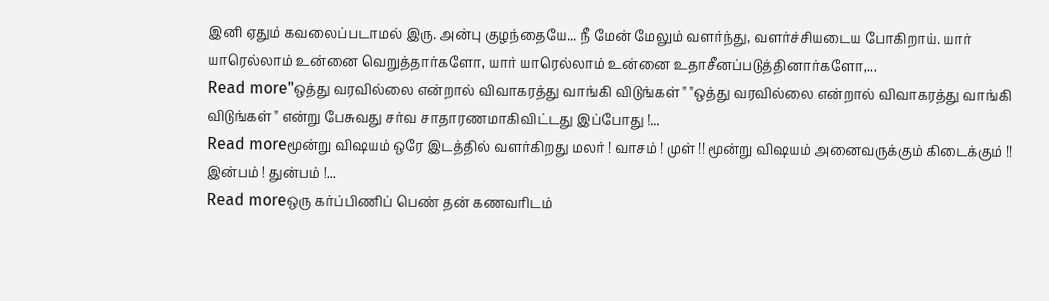இனி ஏதும் கவலைப்படாமல் இரு. அன்பு குழந்தையே... நீ மேன் மேலும் வளர்ந்து, வளர்ச்சியடைய போகிறாய். யார் யாரெல்லாம் உன்னை வெறுத்தார்களோ, யார் யாரெல்லாம் உன்னை உதாசீனப்படுத்தினார்களோ,...
Read more"ஒத்து வரவில்லை என்றால் விவாகரத்து வாங்கி விடுங்கள் " "ஒத்து வரவில்லை என்றால் விவாகரத்து வாங்கி விடுங்கள் " என்று பேசுவது சர்வ சாதாரணமாகிவிட்டது இப்போது !...
Read moreமூன்று விஷயம் ஒரே இடத்தில் வளர்கிறது மலர் ! வாசம் ! முள் !! மூன்று விஷயம் அனைவருக்கும் கிடைக்கும் !! இன்பம் ! துன்பம் !...
Read moreஒரு கர்ப்பிணிப் பெண் தன் கணவரிடம்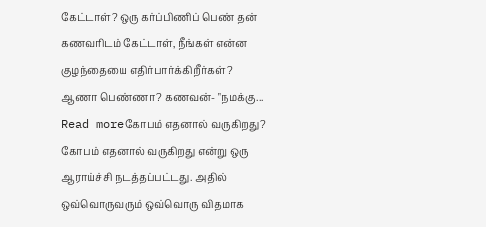கேட்டாள்? ஒரு கர்ப்பிணிப் பெண் தன் கணவரிடம் கேட்டாள், நீங்கள் என்ன குழந்தையை எதிர்பார்க்கிறீர்கள்? ஆணா பெண்ணா? கணவன்- "நமக்கு...
Read moreகோபம் எதனால் வருகிறது? கோபம் எதனால் வருகிறது என்று ஒரு ஆராய்ச்சி நடத்தப்பட்டது. அதில் ஒவ்வொருவரும் ஒவ்வொரு விதமாக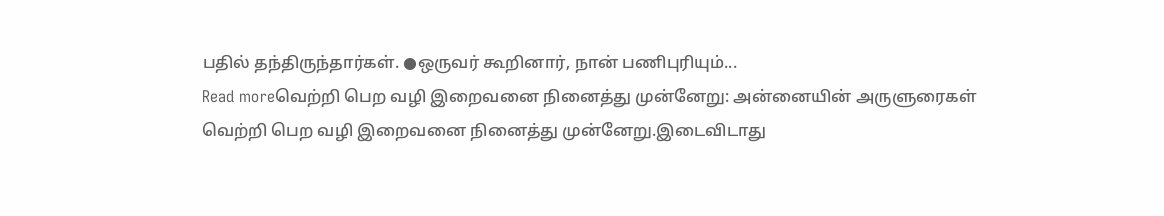பதில் தந்திருந்தார்கள். ●ஒருவர் கூறினார், நான் பணிபுரியும்...
Read moreவெற்றி பெற வழி இறைவனை நினைத்து முன்னேறு: அன்னையின் அருளுரைகள் வெற்றி பெற வழி இறைவனை நினைத்து முன்னேறு.இடைவிடாது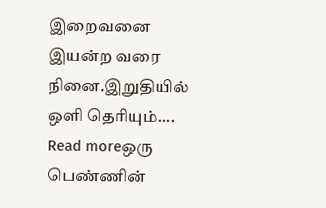இறைவனை இயன்ற வரை நினை.இறுதியில் ஒளி தெரியும்....
Read moreஒரு பெண்ணின்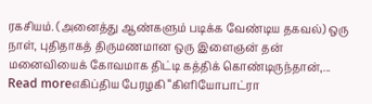ரகசியம். (அனைத்து ஆண்களும் படிக்க வேண்டிய தகவல்) ஒரு நாள், புதிதாகத் திருமணமான ஒரு இளைஞன் தன் மனைவியைக் கோவமாக திட்டி கத்திக் கொண்டிருந்தான்,...
Read moreஎகிப்திய பேரழகி “கிளியோபாட்ரா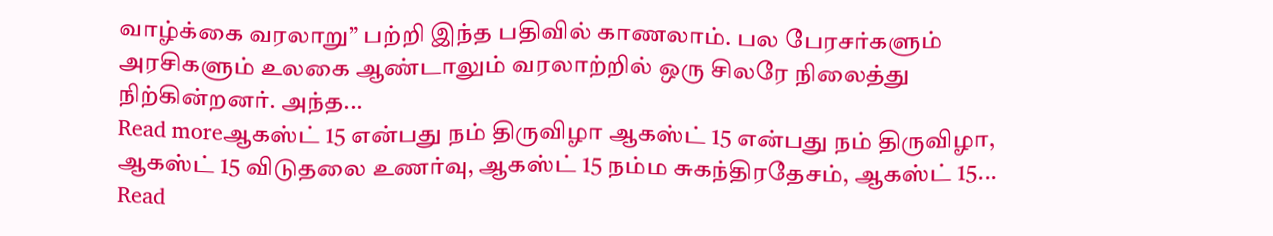வாழ்க்கை வரலாறு” பற்றி இந்த பதிவில் காணலாம். பல பேரசர்களும் அரசிகளும் உலகை ஆண்டாலும் வரலாற்றில் ஒரு சிலரே நிலைத்து நிற்கின்றனர். அந்த...
Read moreஆகஸ்ட் 15 என்பது நம் திருவிழா ஆகஸ்ட் 15 என்பது நம் திருவிழா, ஆகஸ்ட் 15 விடுதலை உணர்வு, ஆகஸ்ட் 15 நம்ம சுகந்திரதேசம், ஆகஸ்ட் 15...
Read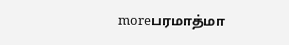moreபரமாத்மா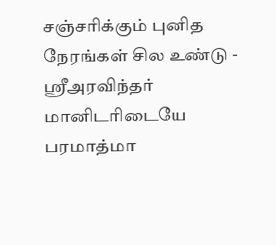சஞ்சரிக்கும் புனித நேரங்கள் சில உண்டு - ஸ்ரீஅரவிந்தர் மானிடரிடையே பரமாத்மா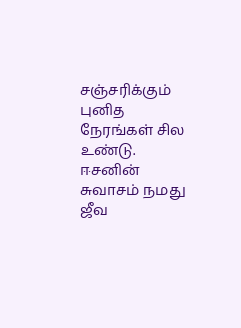சஞ்சரிக்கும் புனித நேரங்கள் சில உண்டு. ஈசனின் சுவாசம் நமது ஜீவ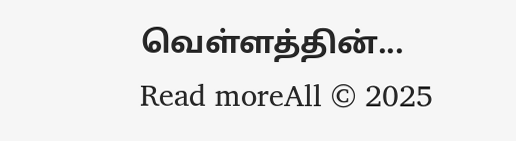வெள்ளத்தின்...
Read moreAll © 2025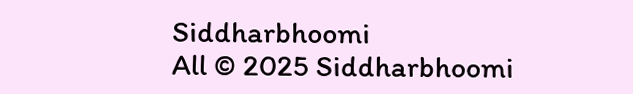Siddharbhoomi
All © 2025 Siddharbhoomi